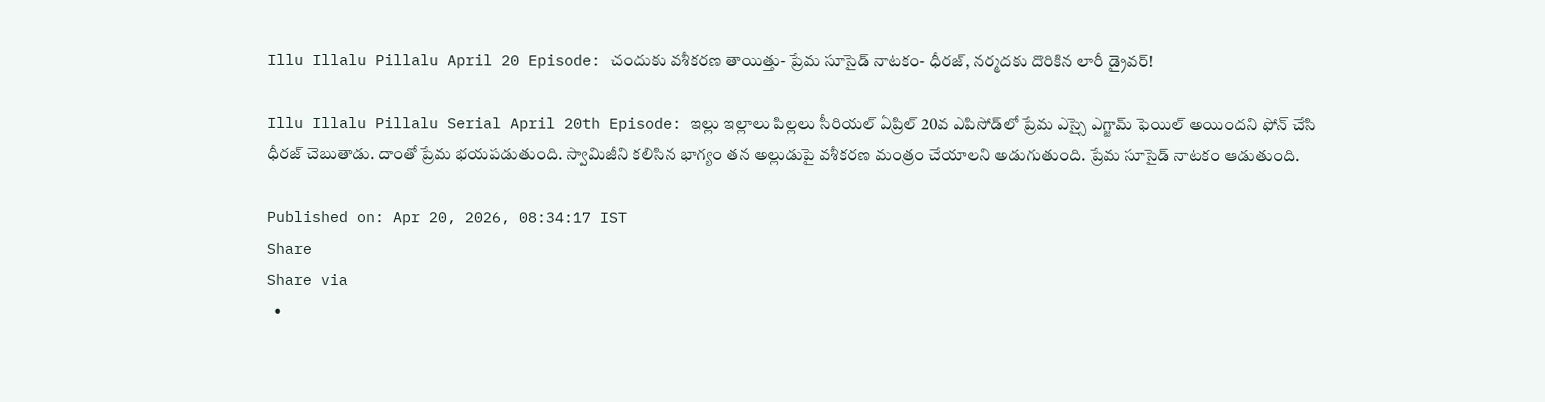Illu Illalu Pillalu April 20 Episode: చందుకు వశీకరణ తాయిత్తు- ప్రేమ సూసైడ్ నాటకం- ధీరజ్, నర్మదకు దొరికిన లారీ డ్రైవర్!

Illu Illalu Pillalu Serial April 20th Episode: ఇల్లు ఇల్లాలు పిల్లలు సీరియల్ ఏప్రిల్ 20వ ఎపిసోడ్‌లో ప్రేమ ఎస్సై ఎగ్జామ్ ఫెయిల్ అయిందని ఫోన్ చేసి ధీరజ్ చెబుతాడు. దాంతో ప్రేమ భయపడుతుంది. స్వామిజీని కలిసిన భాగ్యం తన అల్లుడుపై వశీకరణ మంత్రం చేయాలని అడుగుతుంది. ప్రేమ సూసైడ్ నాటకం ఆడుతుంది.

Published on: Apr 20, 2026, 08:34:17 IST
Share
Share via
  •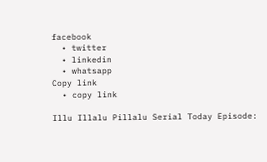facebook
  • twitter
  • linkedin
  • whatsapp
Copy link
  • copy link

Illu Illalu Pillalu Serial Today Episode: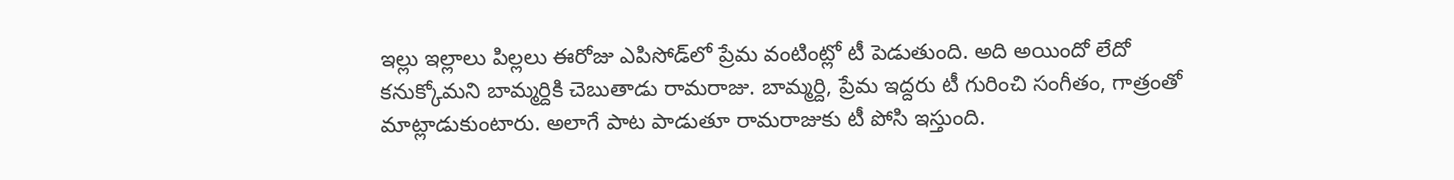ఇల్లు ఇల్లాలు పిల్లలు ఈరోజు ఎపిసోడ్‌లో ప్రేమ వంటింట్లో టీ పెడుతుంది. అది అయిందో లేదో కనుక్కోమని బామ్మర్దికి చెబుతాడు రామరాజు. బామ్మర్ది, ప్రేమ ఇద్దరు టీ గురించి సంగీతం, గాత్రంతో మాట్లాడుకుంటారు. అలాగే పాట పాడుతూ రామరాజుకు టీ పోసి ఇస్తుంది.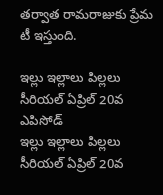తర్వాత రామరాజుకు ప్రేమ టీ ఇస్తుంది.

ఇల్లు ఇల్లాలు పిల్లలు సీరియల్ ఏప్రిల్ 20వ ఎపిసోడ్
ఇల్లు ఇల్లాలు పిల్లలు సీరియల్ ఏప్రిల్ 20వ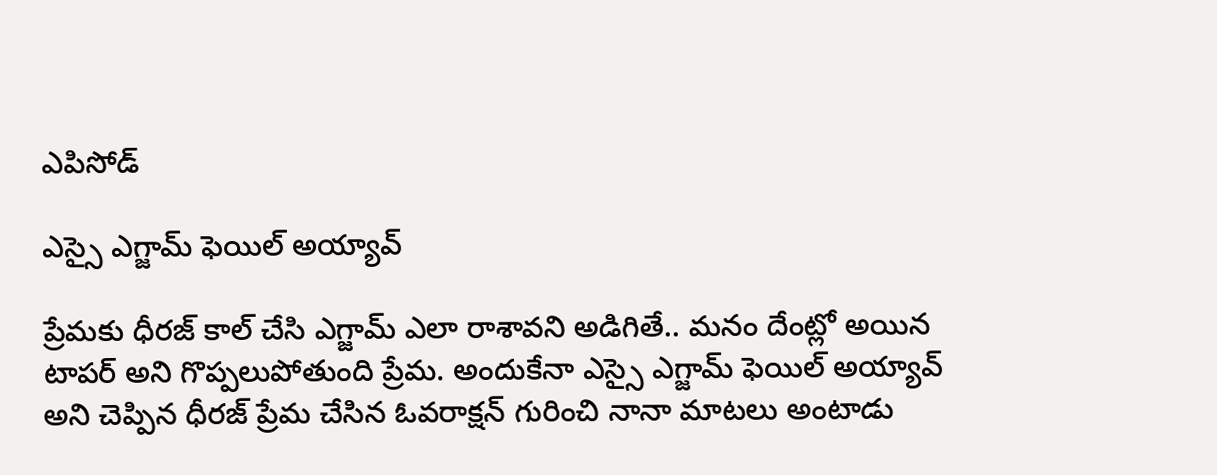ఎపిసోడ్

ఎస్సై ఎగ్జామ్ ఫెయిల్ అయ్యావ్

ప్రేమకు ధీరజ్ కాల్ చేసి ఎగ్జామ్ ఎలా రాశావని అడిగితే.. మనం దేంట్లో అయిన టాపర్ అని గొప్పలుపోతుంది ప్రేమ. అందుకేనా ఎస్సై ఎగ్జామ్ ఫెయిల్ అయ్యావ్ అని చెప్పిన ధీరజ్ ప్రేమ చేసిన ఓవరాక్షన్ గురించి నానా మాటలు అంటాడు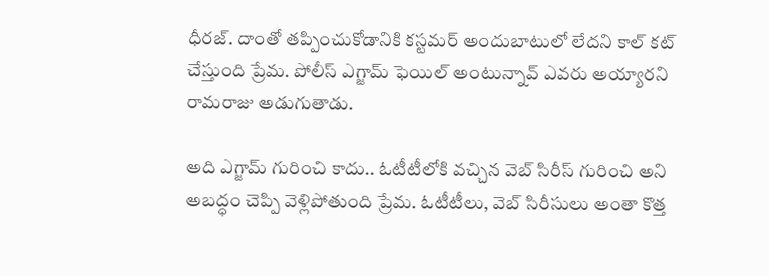ధీరజ్. దాంతో తప్పించుకోడానికి కస్టమర్ అందుబాటులో లేదని కాల్ కట్ చేస్తుంది ప్రేమ. పోలీస్ ఎగ్జామ్ ఫెయిల్ అంటున్నావ్ ఎవరు అయ్యారని రామరాజు అడుగుతాడు.

అది ఎగ్జామ్ గురించి కాదు.. ఓటీటీలోకి వచ్చిన వెబ్ సిరీస్ గురించి అని అబద్ధం చెప్పి వెళ్లిపోతుంది ప్రేమ. ఓటీటీలు, వెబ్ సిరీసులు అంతా కొత్త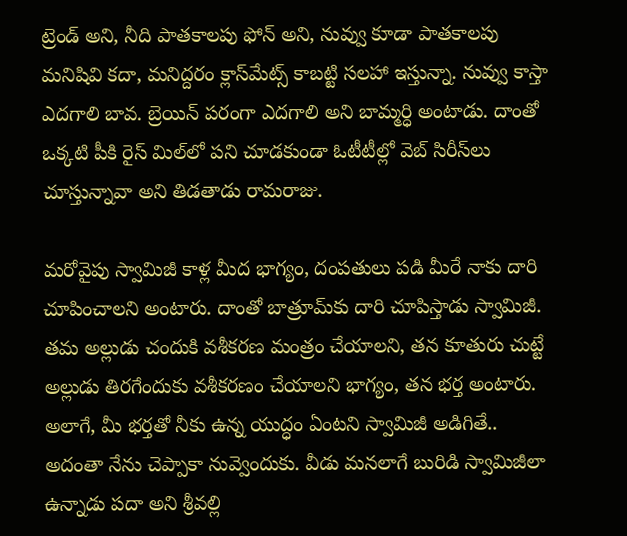ట్రెండ్ అని, నీది పాతకాలపు ఫోన్ అని, నువ్వు కూడా పాతకాలపు మనిషివి కదా, మనిద్దరం క్లాస్‌మేట్స్ కాబట్టి సలహా ఇస్తున్నా. నువ్వు కాస్తా ఎదగాలి బావ. బ్రెయిన్ పరంగా ఎదగాలి అని బామ్మర్ధి అంటాడు. దాంతో ఒక్కటి పీకి రైస్ మిల్‌లో పని చూడకుండా ఓటీటీల్లో వెబ్ సిరీస్‌లు చూస్తున్నావా అని తిడతాడు రామరాజు.

మరోవైపు స్వామిజీ కాళ్ల మీద భాగ్యం, దంపతులు పడి మీరే నాకు దారి చూపించాలని అంటారు. దాంతో బాత్రూమ్‌కు దారి చూపిస్తాడు స్వామిజీ. తమ అల్లుడు చందుకి వశీకరణ మంత్రం చేయాలని, తన కూతురు చుట్టే అల్లుడు తిరగేందుకు వశీకరణం చేయాలని భాగ్యం, తన భర్త అంటారు. అలాగే, మీ భర్తతో నీకు ఉన్న యుద్ధం ఏంటని స్వామిజీ అడిగితే.. అదంతా నేను చెప్పాకా నువ్వెందుకు. వీడు మనలాగే బురిడి స్వామిజీలా ఉన్నాడు పదా అని శ్రీవల్లి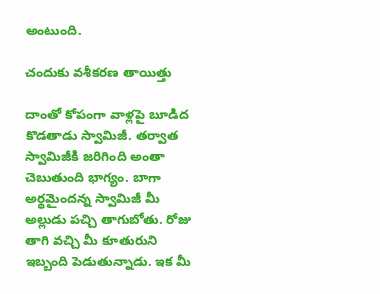అంటుంది.

చందుకు వశీకరణ తాయిత్తు

దాంతో కోపంగా వాళ్లపై బూడిద కొడతాడు స్వామిజీ. తర్వాత స్వామిజీకి జరిగింది అంతా చెబుతుంది భాగ్యం. బాగా అర్థమైందన్న స్వామిజీ మీ అల్లుడు పచ్చి తాగుబోతు. రోజు తాగి వచ్చి మీ కూతురుని ఇబ్బంది పెడుతున్నాడు. ఇక మీ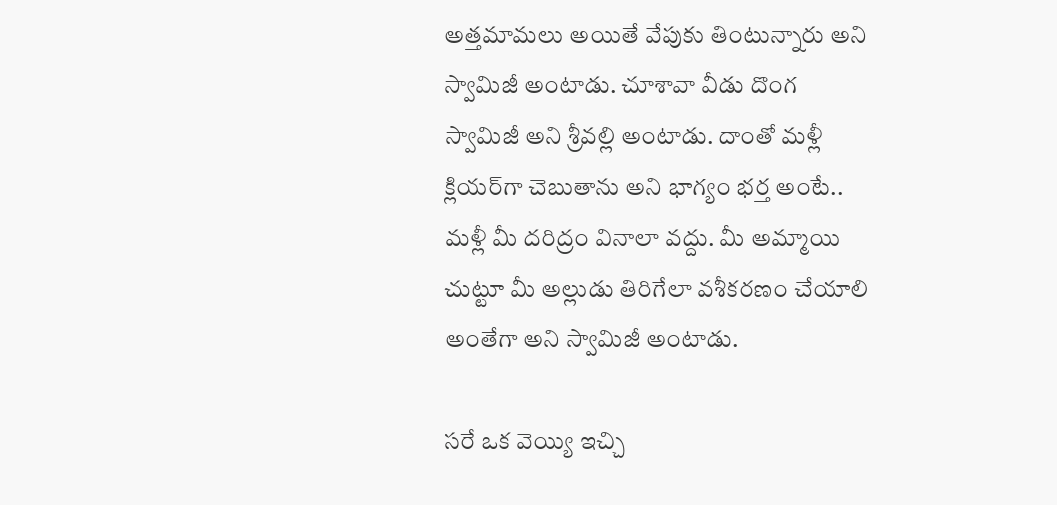అత్తమామలు అయితే వేపుకు తింటున్నారు అని స్వామిజీ అంటాడు. చూశావా వీడు దొంగ స్వామిజీ అని శ్రీవల్లి అంటాడు. దాంతో మళ్లీ క్లియర్‌గా చెబుతాను అని భాగ్యం భర్త అంటే.. మళ్లీ మీ దరిద్రం వినాలా వద్దు. మీ అమ్మాయి చుట్టూ మీ అల్లుడు తిరిగేలా వశీకరణం చేయాలి అంతేగా అని స్వామిజీ అంటాడు.

సరే ఒక వెయ్యి ఇచ్చి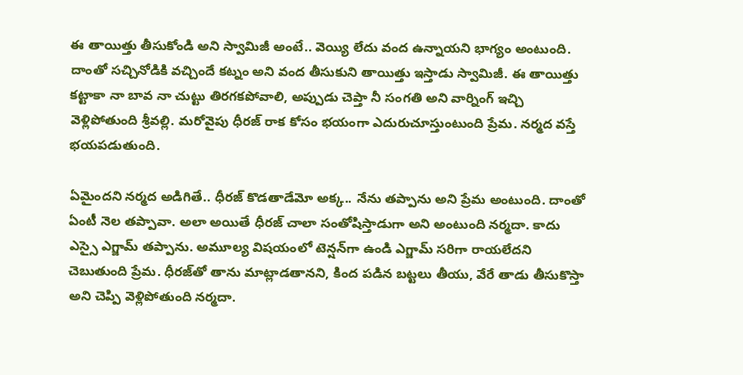ఈ తాయిత్తు తీసుకోండి అని స్వామిజీ అంటే.. వెయ్యి లేదు వంద ఉన్నాయని భాగ్యం అంటుంది. దాంతో సచ్చినోడికి వచ్చిందే కట్నం అని వంద తీసుకుని తాయిత్తు ఇస్తాడు స్వామిజీ. ఈ తాయిత్తు కట్టాకా నా బావ నా చుట్టు తిరగకపోవాలి, అప్పుడు చెప్తా నీ సంగతి అని వార్నింగ్ ఇచ్చి వెళ్లిపోతుంది శ్రీవల్లి. మరోవైపు ధీరజ్ రాక కోసం భయంగా ఎదురుచూస్తుంటుంది ప్రేమ. నర్మద వస్తే భయపడుతుంది.

ఏమైందని నర్మద అడిగితే.. ధీరజ్ కొడతాడేమో అక్క.. నేను తప్పాను అని ప్రేమ అంటుంది. దాంతో ఏంటీ నెల తప్పావా. అలా అయితే ధీరజ్ చాలా సంతోషిస్తాడుగా అని అంటుంది నర్మదా. కాదు ఎస్సై ఎగ్జామ్ తప్పాను. అమూల్య విషయంలో టెన్షన్‌గా ఉండి ఎగ్జామ్ సరిగా రాయలేదని చెబుతుంది ప్రేమ. ధీరజ్‌తో తాను మాట్లాడతానని, కింద పడిన బట్టలు తీయు, వేరే తాడు తీసుకొస్తా అని చెప్పి వెళ్లిపోతుంది నర్మదా.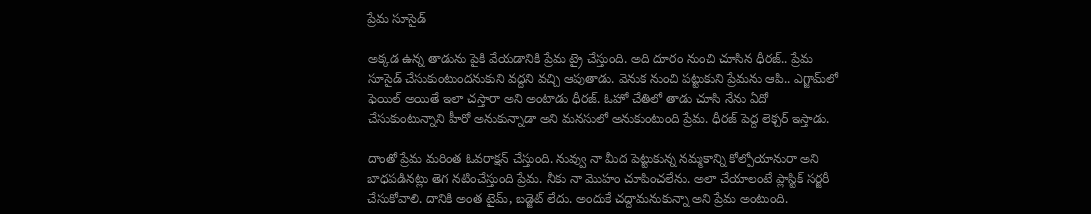ప్రేమ సూసైడ్

అక్కడ ఉన్న తాడును పైకి వేయడానికి ప్రేమ ట్రై చేస్తుంది. అది దూరం నుంచి చూసిన ధీరజ్.. ప్రేమ సూసైడ్ చేసుకుంటుందనుకుని వద్దని వచ్చి ఆపుతాడు. వెనుక నుంచి పట్టుకుని ప్రేమను ఆపి.. ఎగ్జామ్‌లో ఫెయిల్ అయితే ఇలా చస్తారా అని అంటాడు ధీరజ్. ఓహో చేతిలో తాడు చూసి నేను ఏదో చేసుకుంటున్నాని హీరో అనుకున్నాడా అని మనసులో అనుకుంటుంది ప్రేమ. ధీరజ్ పెద్ద లెక్చర్ ఇస్తాడు.

దాంతో ప్రేమ మరింత ఓవరాక్షన్ చేస్తుంది. నువ్వు నా మీద పెట్టుకున్న నమ్మకాన్ని కోల్పోయానురా అని బాధపడినట్లు తెగ నటించేస్తుంది ప్రేమ. నీకు నా మొహం చూపించలేను. అలా చేయాలంటే ప్లాస్టిక్ సర్జరీ చేసుకోవాలి. దానికి అంత టైమ్, బడ్జెట్ లేదు. అందుకే చద్దామనుకున్నా అని ప్రేమ అంటుంది.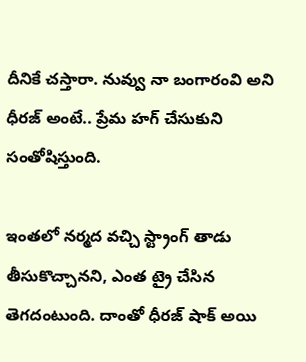దీనికే చస్తారా. నువ్వు నా బంగారంవి అని ధీరజ్ అంటే.. ప్రేమ హగ్ చేసుకుని సంతోషిస్తుంది.

ఇంతలో నర్మద వచ్చి స్ట్రాంగ్ తాడు తీసుకొచ్చానని, ఎంత ట్రై చేసిన తెగదంటుంది. దాంతో ధీరజ్ షాక్ అయి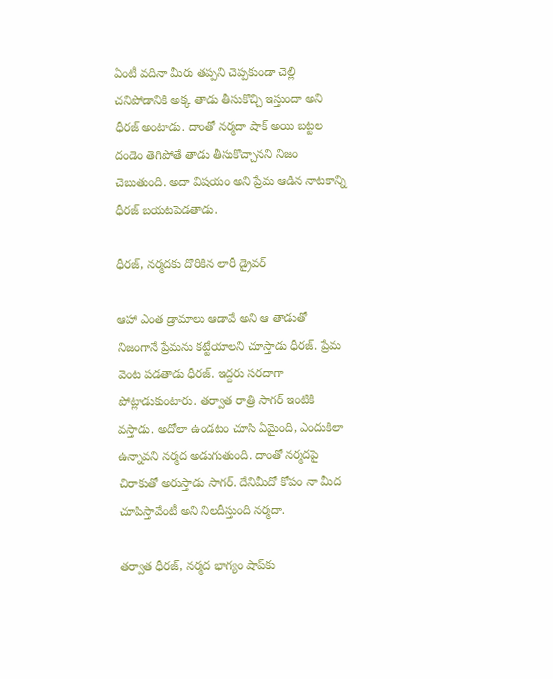ఏంటీ వదినా మీరు తప్పని చెప్పకుండా చెల్లి చనిపోడానికి అక్క తాడు తీసుకొచ్చి ఇస్తుందా అని ధీరజ్ అంటాడు. దాంతో నర్మదా షాక్ అయి బట్టల దండెం తెగిపోతే తాడు తీసుకొచ్చానని నిజం చెబుతుంది. అదా విషయం అని ప్రేమ ఆడిన నాటకాన్ని ధీరజ్ బయటపెడతాడు.

ధీరజ్, నర్మదకు దొరికిన లారీ డ్రైవర్

ఆహా ఎంత డ్రామాలు ఆడావే అని ఆ తాడుతో నిజంగానే ప్రేమను కట్టేయాలని చూస్తాడు ధీరజ్. ప్రేమ వెంట పడతాడు ధీరజ్. ఇద్దరు సరదాగా పోట్లాడుకుంటారు. తర్వాత రాత్రి సాగర్ ఇంటికి వస్తాడు. అదోలా ఉండటం చూసి ఏమైంది, ఎందుకిలా ఉన్నావని నర్మద అడుగుతుంది. దాంతో నర్మదపై చిరాకుతో అరుస్తాడు సాగర్. దేనిమీదో కోపం నా మీద చూపిస్తావేంటీ అని నిలదీస్తుంది నర్మదా.

తర్వాత ధీరజ్, నర్మద భాగ్యం షాప్‌కు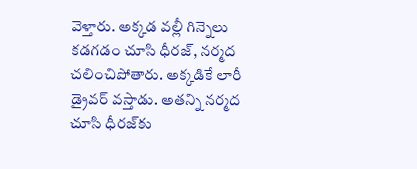వెళ్తారు. అక్కడ వల్లీ గిన్నెలు కడగడం చూసి ధీరజ్, నర్మద చలించిపోతారు. అక్కడికే లారీ డ్రైవర్ వస్తాడు. అతన్ని నర్మద చూసి ధీరజ్‌కు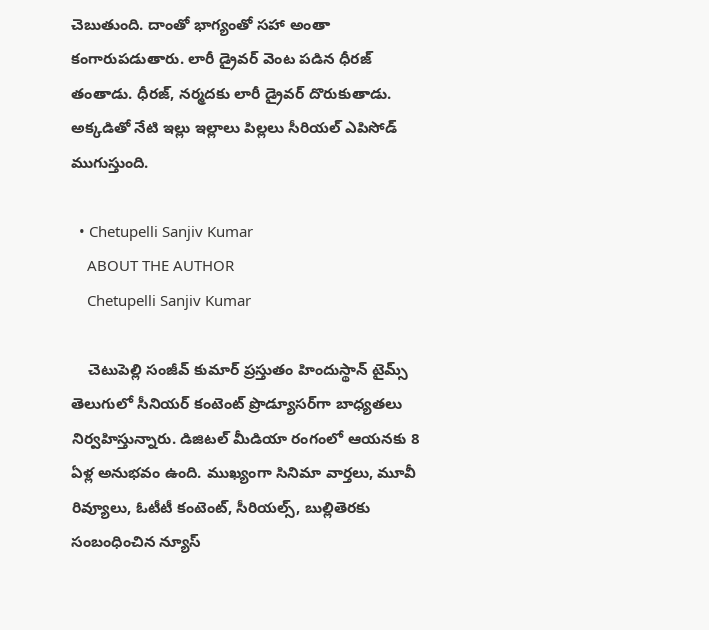చెబుతుంది. దాంతో భాగ్యంతో సహా అంతా కంగారుపడుతారు. లారీ డ్రైవర్ వెంట పడిన ధీరజ్ తంతాడు. ధీరజ్, నర్మదకు లారీ డ్రైవర్ దొరుకుతాడు. అక్కడితో నేటి ఇల్లు ఇల్లాలు పిల్లలు సీరియల్ ఎపిసోడ్ ముగుస్తుంది.

  • Chetupelli Sanjiv Kumar
    ABOUT THE AUTHOR
    Chetupelli Sanjiv Kumar

    చెటుపెల్లి సంజీవ్ కుమార్ ప్రస్తుతం హిందుస్థాన్ టైమ్స్ తెలుగులో సీనియర్ కంటెంట్ ప్రొడ్యూసర్‌గా బాధ్యతలు నిర్వహిస్తున్నారు. డిజిటల్ మీడియా రంగంలో ఆయనకు 8 ఏళ్ల అనుభవం ఉంది. ముఖ్యంగా సినిమా వార్తలు, మూవీ రివ్యూలు, ఓటీటీ కంటెంట్, సీరియల్స్, బుల్లితెరకు సంబంధించిన న్యూస్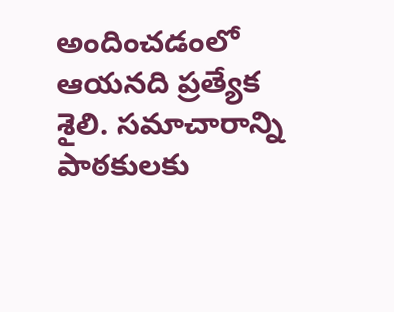అందించడంలో ఆయనది ప్రత్యేక శైలి. సమాచారాన్ని పాఠకులకు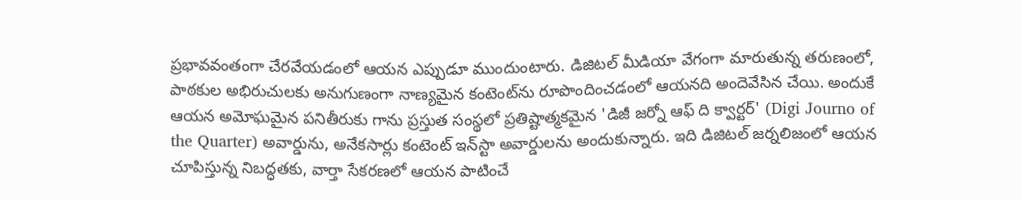ప్రభావవంతంగా చేరవేయడంలో ఆయన ఎప్పుడూ ముందుంటారు. డిజిటల్ మీడియా వేగంగా మారుతున్న తరుణంలో, పాఠకుల అభిరుచులకు అనుగుణంగా నాణ్యమైన కంటెంట్‌ను రూపొందించడంలో ఆయనది అందెవేసిన చేయి. అందుకే ఆయన అమోఘమైన పనితీరుకు గాను ప్రస్తుత సంస్థలో ప్రతిష్టాత్మకమైన 'డిజీ జర్నో ఆఫ్ ది క్వార్టర్' (Digi Journo of the Quarter) అవార్డును, అనేకసార్లు కంటెంట్ ఇన్‌స్టా అవార్డులను అందుకున్నారు. ఇది డిజిటల్ జర్నలిజంలో ఆయన చూపిస్తున్న నిబద్ధతకు, వార్తా సేకరణలో ఆయన పాటించే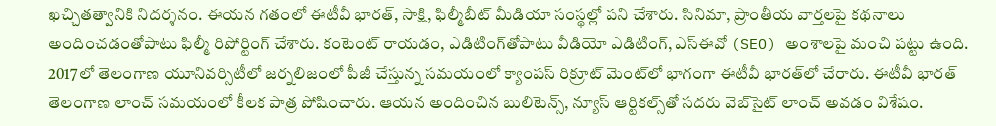ఖచ్చితత్వానికి నిదర్శనం. ఈయన గతంలో ఈటీవీ భారత్, సాక్షి, ఫిల్మీబీట్ మీడియా సంస్థల్లో పని చేశారు. సినిమా, ప్రాంతీయ వార్తలపై కథనాలు అందించడంతోపాటు ఫిల్మీ రిపోర్టింగ్ చేశారు. కంటెంట్ రాయడం, ఎడిటింగ్‌తోపాటు వీడియో ఎడిటింగ్, ఎస్‌ఈవో (SEO) అంశాలపై మంచి పట్టు ఉంది. 2017లో తెలంగాణ యూనివర్సిటీలో జర్నలిజంలో పీజీ చేస్తున్న సమయంలో క్యాంపస్ రిక్రూట్ మెంట్‌లో భాగంగా ఈటీవీ భారత్‌లో చేరారు. ఈటీవీ భారత్ తెలంగాణ లాంచ్ సమయంలో కీలక పాత్ర పోషించారు. ఆయన అందించిన బులిటెన్స్, న్యూస్ ఆర్టికల్స్‌తో సదరు వెబ్‌సైట్ లాంచ్ అవడం విశేషం.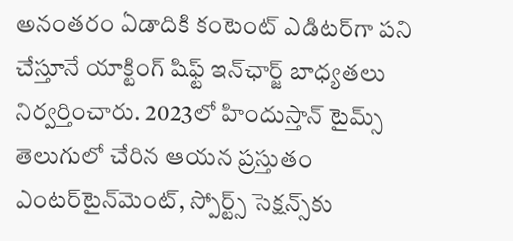అనంతరం ఏడాదికి కంటెంట్ ఎడిటర్‌గా పని చేస్తూనే యాక్టింగ్ షిఫ్ట్ ఇన్‌ఛార్జ్ బాధ్యతలు నిర్వర్తించారు. 2023లో హిందుస్తాన్ టైమ్స్ తెలుగులో చేరిన ఆయన ప్రస్తుతం ఎంటర్‌టైన్‌మెంట్, స్పోర్ట్స్ సెక్షన్స్‌కు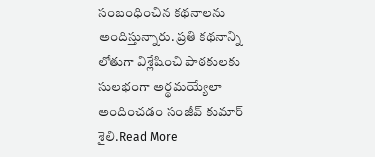సంబంధించిన కథనాలను అందిస్తున్నారు. ప్రతి కథనాన్ని లోతుగా విశ్లేషించి పాఠకులకు సులభంగా అర్థమయ్యేలా అందించడం సంజీవ్ కుమార్ శైలి.Read More